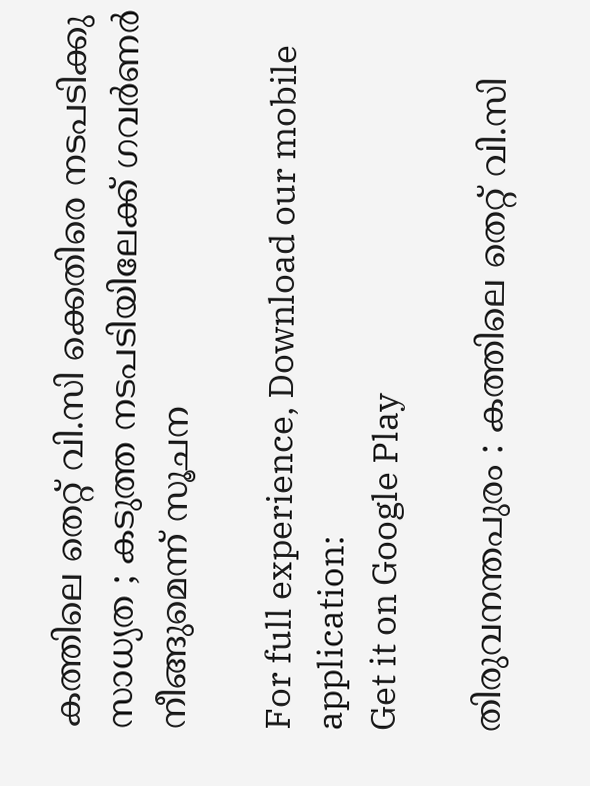കത്തിലെ തെറ്റ് വി.സി ക്കെതിരെ നടപടിക്കു സാധ്യത ; കടുത്ത നടപടിയിലേക്ക് ഗവര്‍ണര്‍ നീങ്ങുമെന്ന് സൂചന

For full experience, Download our mobile application:
Get it on Google Play

തിരുവനന്തപുരം : കത്തിലെ തെറ്റ് വി.സി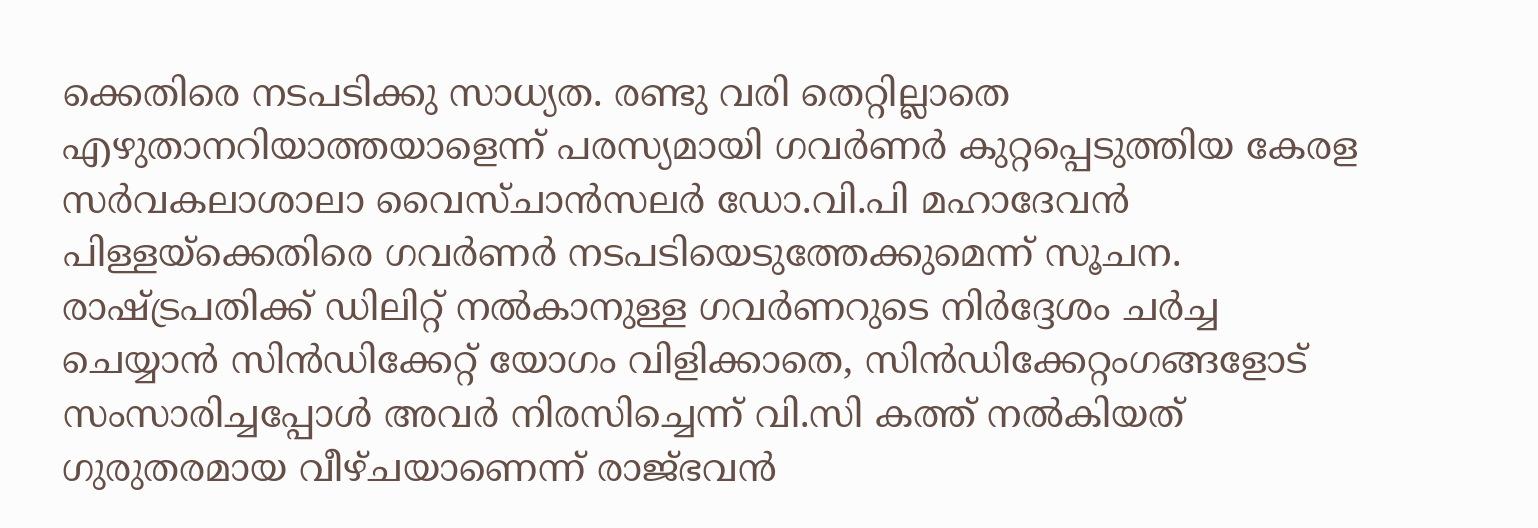ക്കെതിരെ നടപടിക്കു സാധ്യത. രണ്ടു വരി തെറ്റില്ലാതെ എഴുതാനറിയാത്തയാളെന്ന് പരസ്യമായി ഗവര്‍ണര്‍ കുറ്റപ്പെടുത്തിയ കേരള സര്‍വകലാശാലാ വൈസ്ചാന്‍സലര്‍ ഡോ.വി.പി മഹാദേവന്‍ പിള്ളയ്‌ക്കെതിരെ ഗവര്‍ണര്‍ നടപടിയെടുത്തേക്കുമെന്ന് സൂചന. രാഷ്ട്രപതിക്ക് ഡിലിറ്റ് നല്‍കാനുള്ള ഗവര്‍ണറുടെ നിര്‍ദ്ദേശം ചര്‍ച്ച ചെയ്യാന്‍ സിന്‍ഡിക്കേറ്റ് യോഗം വിളിക്കാതെ, സിന്‍ഡിക്കേറ്റംഗങ്ങളോട് സംസാരിച്ചപ്പോള്‍ അവര്‍ നിരസിച്ചെന്ന് വി.സി കത്ത് നല്‍കിയത് ഗുരുതരമായ വീഴ്ചയാണെന്ന് രാജ്ഭവന്‍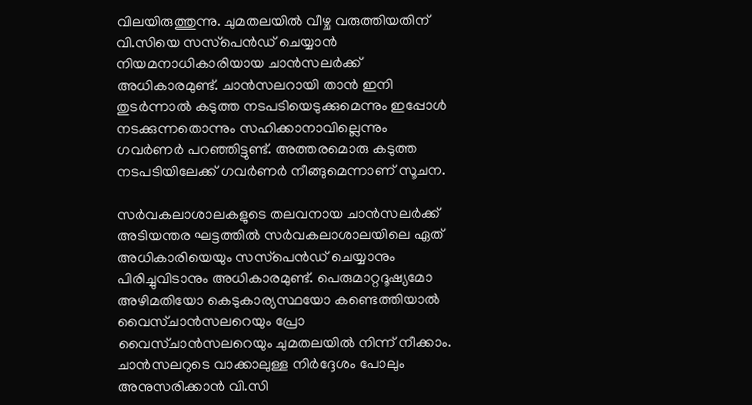വിലയിരുത്തുന്നു. ചുമതലയില്‍ വീഴ്ച വരുത്തിയതിന് വി.സിയെ സസ്‌പെന്‍ഡ് ചെയ്യാന്‍ നിയമനാധികാരിയായ ചാന്‍സലര്‍ക്ക് അധികാരമുണ്ട്. ചാന്‍സലറായി താന്‍ ഇനി തുടര്‍ന്നാല്‍ കടുത്ത നടപടിയെടുക്കുമെന്നും ഇപ്പോള്‍ നടക്കുന്നതൊന്നും സഹിക്കാനാവില്ലെന്നും ഗവര്‍ണര്‍ പറഞ്ഞിട്ടുണ്ട്. അത്തരമൊരു കടുത്ത നടപടിയിലേക്ക് ഗവര്‍ണര്‍ നീങ്ങുമെന്നാണ് സൂചന.

സര്‍വകലാശാലകളുടെ തലവനായ ചാന്‍സലര്‍ക്ക് അടിയന്തര ഘട്ടത്തില്‍ സര്‍വകലാശാലയിലെ ഏത് അധികാരിയെയും സസ്‌പെന്‍ഡ് ചെയ്യാനും പിരിച്ചുവിടാനും അധികാരമുണ്ട്. പെരുമാറ്റദൂഷ്യമോ അഴിമതിയോ കെടുകാര്യസ്ഥയോ കണ്ടെത്തിയാല്‍ വൈസ്ചാന്‍സലറെയും പ്രോ വൈസ്ചാന്‍സലറെയും ചുമതലയില്‍ നിന്ന് നീക്കാം. ചാന്‍സലറുടെ വാക്കാലുള്ള നിര്‍ദ്ദേശം പോലും അനുസരിക്കാന്‍ വി.സി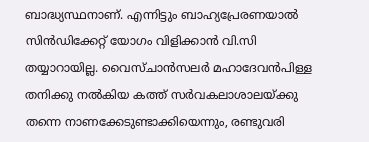ബാദ്ധ്യസ്ഥനാണ്. എന്നിട്ടും ബാഹ്യപ്രേരണയാല്‍ സിന്‍ഡിക്കേറ്റ് യോഗം വിളിക്കാന്‍ വി.സി തയ്യാറായില്ല. വൈസ്ചാന്‍സലര്‍ മഹാദേവന്‍പിള്ള തനിക്കു നല്‍കിയ കത്ത് സര്‍വകലാശാലയ്ക്കു തന്നെ നാണക്കേടുണ്ടാക്കിയെന്നും, രണ്ടുവരി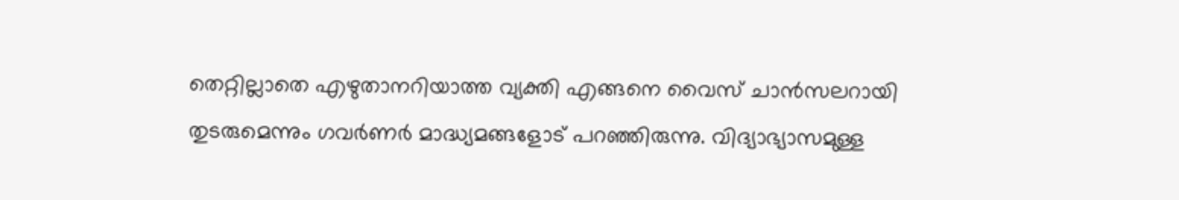തെറ്റില്ലാതെ എഴുതാനറിയാത്ത വ്യക്തി എങ്ങനെ വൈസ് ചാന്‍സലറായി തുടരുമെന്നും ഗവര്‍ണര്‍ മാദ്ധ്യമങ്ങളോട് പറഞ്ഞിരുന്നു. വിദ്യാഭ്യാസമുള്ള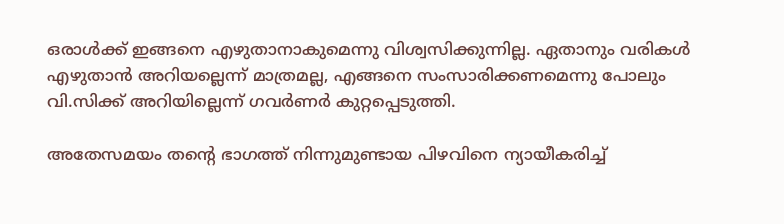ഒരാള്‍ക്ക് ഇങ്ങനെ എഴുതാനാകുമെന്നു വിശ്വസിക്കുന്നില്ല. ഏതാനും വരികള്‍ എഴുതാന്‍ അറിയല്ലെന്ന് മാത്രമല്ല, എങ്ങനെ സംസാരിക്കണമെന്നു പോലും വി.സിക്ക് അറിയില്ലെന്ന് ഗവര്‍ണര്‍ കുറ്റപ്പെടുത്തി.

അതേസമയം തന്റെ ഭാഗത്ത് നിന്നുമുണ്ടായ പിഴവിനെ ന്യായീകരിച്ച്‌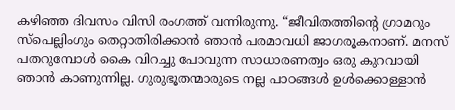കഴിഞ്ഞ ദിവസം വിസി രംഗത്ത് വന്നിരുന്നു. “ജീവിതത്തിന്റെ ഗ്രാമറും സ്പെല്ലിംഗും തെറ്റാതിരിക്കാന്‍ ഞാന്‍ പരമാവധി ജാഗരൂകനാണ്. മനസ് പതറുമ്പോള്‍ കൈ വിറച്ചു പോവുന്ന സാധാരണത്വം ഒരു കുറവായി ഞാന്‍ കാണുന്നില്ല. ഗുരുഭൂതന്മാരുടെ നല്ല പാഠങ്ങള്‍ ഉള്‍ക്കൊള്ളാന്‍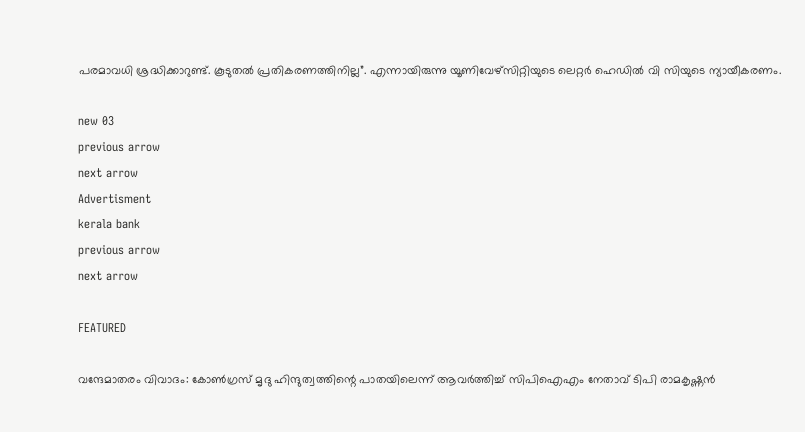പരമാവധി ശ്രദ്ധിക്കാറുണ്ട്. കൂടുതല്‍ പ്രതികരണത്തിനില്ല”. എന്നായിരുന്നു യൂണിവേഴ്സിറ്റിയുടെ ലെറ്റര്‍ ഹെഡില്‍ വി സിയുടെ ന്യായീകരണം.

new 03
previous arrow
next arrow
Advertisment
kerala bank
previous arrow
next arrow

FEATURED

വന്ദേമാതരം വിവാദം: കോൺഗ്രസ് മൃദു ഹിന്ദുത്വത്തിന്റെ പാതയിലെന്ന് ആവർത്തിച്ച് സിപിഐഎം നേതാവ് ടിപി രാമകൃഷ്ണൻ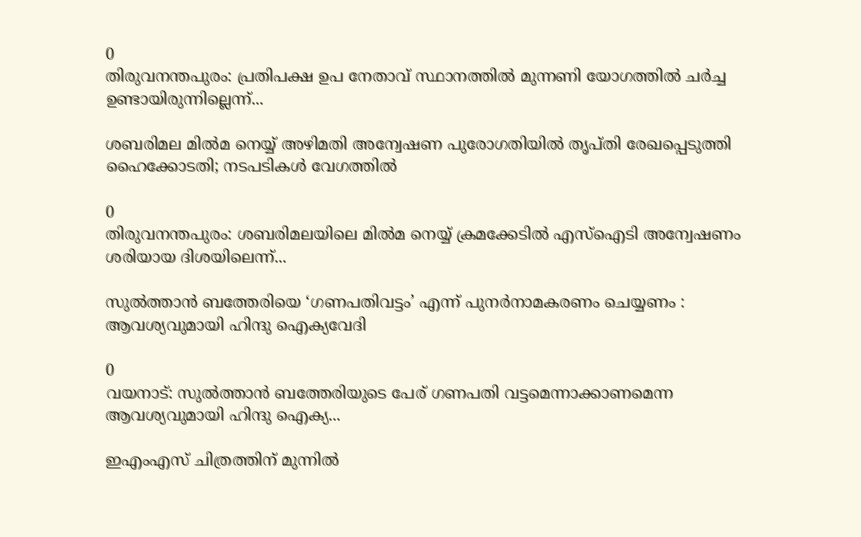0
തിരുവനന്തപുരം: പ്രതിപക്ഷ ഉപ നേതാവ് സ്ഥാനത്തില്‍ മുന്നണി യോഗത്തില്‍ ചര്‍ച്ച ഉണ്ടായിരുന്നില്ലെന്ന്...

ശബരിമല മിൽമ നെയ്യ് അഴിമതി അന്വേഷണ പുരോഗതിയിൽ തൃപ്തി രേഖപ്പെടുത്തി ഹൈക്കോടതി; നടപടികൾ വേഗത്തിൽ

0
തിരുവനന്തപുരം: ശബരിമലയിലെ മില്‍മ നെയ്യ് ക്രമക്കേടിൽ എസ്ഐടി അന്വേഷണം ശരിയായ ദിശയിലെന്ന്...

സുൽത്താൻ ബത്തേരിയെ ‘ഗണപതിവട്ടം’ എന്ന് പുനർനാമകരണം ചെയ്യണം : ആവശ്യവുമായി ഹിന്ദു ഐക്യവേദി

0
വയനാട്: സുല്‍ത്താന്‍ ബത്തേരിയുടെ പേര് ഗണപതി വട്ടമെന്നാക്കാണമെന്ന ആവശ്യവുമായി ഹിന്ദു ഐക്യ...

ഇഎംഎസ് ചിത്രത്തിന് മുന്നിൽ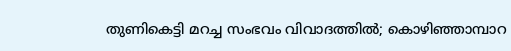തുണികെട്ടി മറച്ച സംഭവം വിവാദത്തിൽ; കൊഴിഞ്ഞാമ്പാറ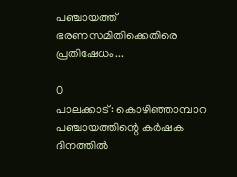പഞ്ചായത്ത് ഭരണസമിതിക്കെതിരെ പ്രതിഷേധം...

0
പാലക്കാട്: കൊഴിഞ്ഞാമ്പാറ പഞ്ചായത്തിന്റെ കര്‍ഷക ദിനത്തില്‍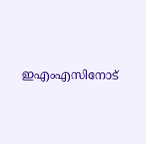ഇഎംഎസിനോട്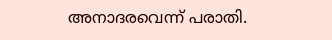അനാദരവെന്ന് പരാതി.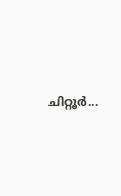ചിറ്റൂര്‍...